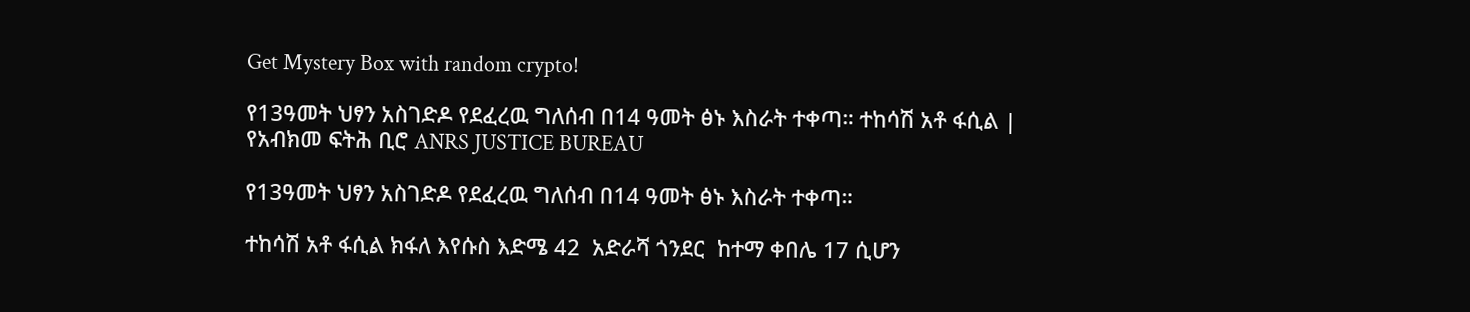Get Mystery Box with random crypto!

የ13ዓመት ህፃን አስገድዶ የደፈረዉ ግለሰብ በ14 ዓመት ፅኑ እስራት ተቀጣ። ተከሳሽ አቶ ፋሲል | የአብክመ ፍትሕ ቢሮ ANRS JUSTICE BUREAU

የ13ዓመት ህፃን አስገድዶ የደፈረዉ ግለሰብ በ14 ዓመት ፅኑ እስራት ተቀጣ።

ተከሳሽ አቶ ፋሲል ክፋለ እየሱስ እድሜ 42  አድራሻ ጎንደር  ከተማ ቀበሌ 17 ሲሆን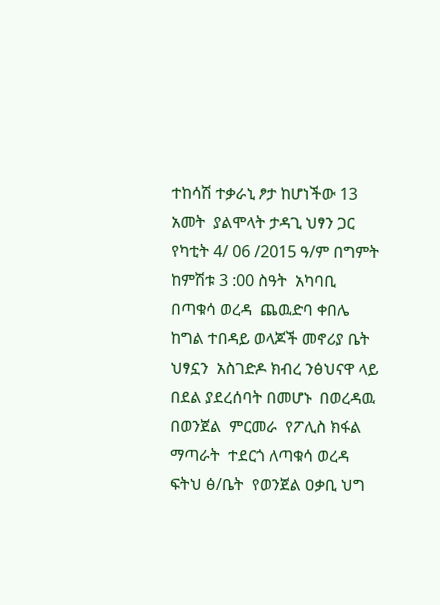ተከሳሽ ተቃራኒ ፆታ ከሆነችው 13 አመት  ያልሞላት ታዳጊ ህፃን ጋር የካቲት 4/ 06 /2015 ዓ/ም በግምት ከምሽቱ 3 :00 ስዓት  አካባቢ  በጣቁሳ ወረዳ  ጨዉድባ ቀበሌ ከግል ተበዳይ ወላጆች መኖሪያ ቤት ህፃኗን  አስገድዶ ክብረ ንፅህናዋ ላይ በደል ያደረሰባት በመሆኑ  በወረዳዉ በወንጀል  ምርመራ  የፖሊስ ክፋል   ማጣራት  ተደርጎ ለጣቁሳ ወረዳ ፍትህ ፅ/ቤት  የወንጀል ዐቃቢ ህግ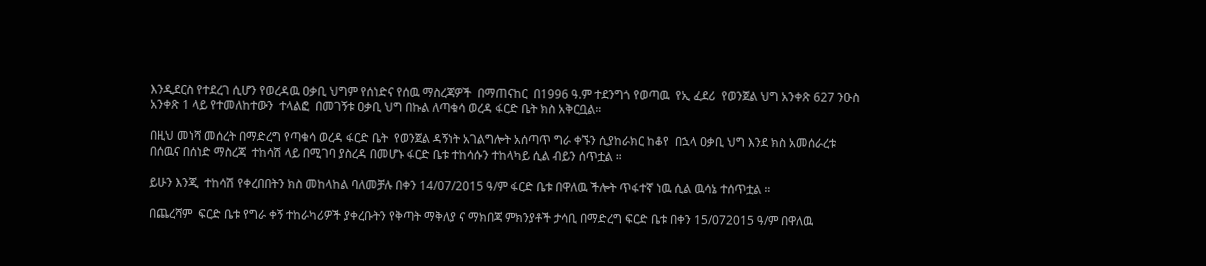እንዲደርስ የተደረገ ሲሆን የወረዳዉ ዐቃቢ ህግም የሰነድና የሰዉ ማስረጃዎች  በማጠናከር  በ1996 ዓ.ም ተደንግጎ የወጣዉ  የኢ ፈደሪ  የወንጀል ህግ አንቀጽ 627 ንዑስ አንቀጽ 1 ላይ የተመለከተውን  ተላልፎ  በመገኝቱ ዐቃቢ ህግ በኩል ለጣቁሳ ወረዳ ፋርድ ቤት ክስ አቅርቧል።

በዚህ መነሻ መሰረት በማድረግ የጣቁሳ ወረዳ ፋርድ ቤት  የወንጀል ዳኝነት አገልግሎት አሰጣጥ ግራ ቀኙን ሲያከራክር ከቆየ  በኋላ ዐቃቢ ህግ እንደ ክስ አመሰራረቱ በሰዉና በሰነድ ማስረጃ  ተከሳሽ ላይ በሚገባ ያስረዳ በመሆኑ ፋርድ ቤቱ ተከሳሱን ተከላካይ ሲል ብይን ሰጥቷል ።

ይሁን እንጂ  ተከሳሽ የቀረበበትን ክስ መከላከል ባለመቻሉ በቀን 14/07/2015 ዓ/ም ፋርድ ቤቱ በዋለዉ ችሎት ጥፋተኛ ነዉ ሲል ዉሳኔ ተሰጥቷል ።

በጨረሻም  ፍርድ ቤቱ የግራ ቀኝ ተከራካሪዎች ያቀረቡትን የቅጣት ማቅለያ ና ማክበጃ ምክንያቶች ታሳቢ በማድረግ ፍርድ ቤቱ በቀን 15/072015 ዓ/ም በዋለዉ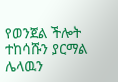የወንጀል ችሎት ተከሳሹን ያርማል ሌላዉን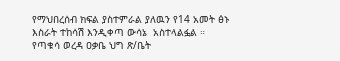የማህበረሰብ ክፍል ያስተምራል ያለዉን የ14 አመት ፅኑ እስራት ተከሳሽ እንዲቀጣ ውሳኔ  አስተላልፏል ።
የጣቁሳ ወረዳ ዐቃቤ ህግ ጽ/ቤት